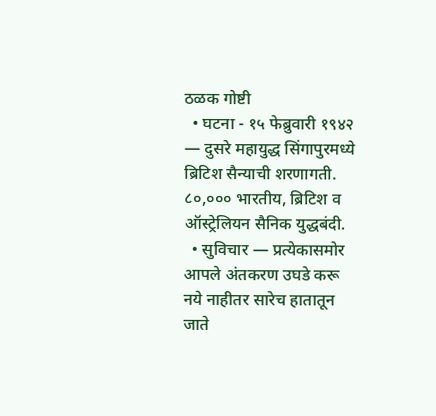ठळक गोष्टी
  • घटना - १५ फेब्रुवारी १९४२ — दुसरे महायुद्ध सिंगापुरमध्ये ब्रिटिश सैन्याची शरणागती. ८०,००० भारतीय, ब्रिटिश व ऑस्ट्रेलियन सैनिक युद्धबंदी.
  • सुविचार — प्रत्येकासमोर आपले अंतकरण उघडे करू नये नाहीतर सारेच हातातून जाते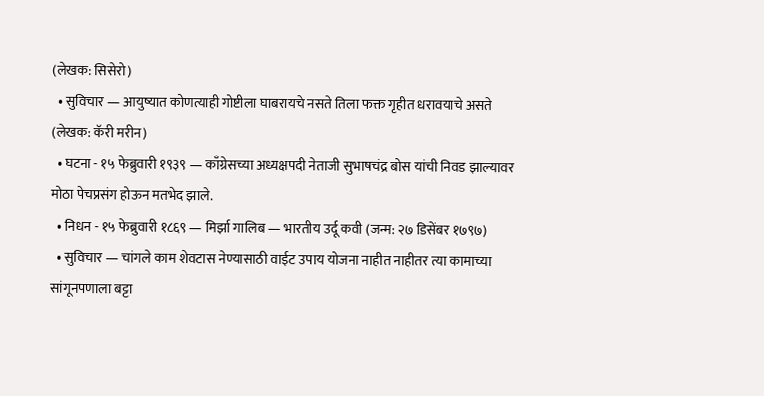(लेखक: सिसेरो)
  • सुविचार — आयुष्यात कोणत्याही गोष्टीला घाबरायचे नसते तिला फक्त गृहीत धरावयाचे असते (लेखक: कॅरी मरीन)
  • घटना - १५ फेब्रुवारी १९३९ — काँग्रेसच्या अध्यक्षपदी नेताजी सुभाषचंद्र बोस यांची निवड झाल्यावर मोठा पेचप्रसंग होऊन मतभेद झाले.
  • निधन - १५ फेब्रुवारी १८६९ — मिर्झा गालिब — भारतीय उर्दू कवी (जन्म: २७ डिसेंबर १७९७)
  • सुविचार — चांगले काम शेवटास नेण्यासाठी वाईट उपाय योजना नाहीत नाहीतर त्या कामाच्या सांगूनपणाला बट्टा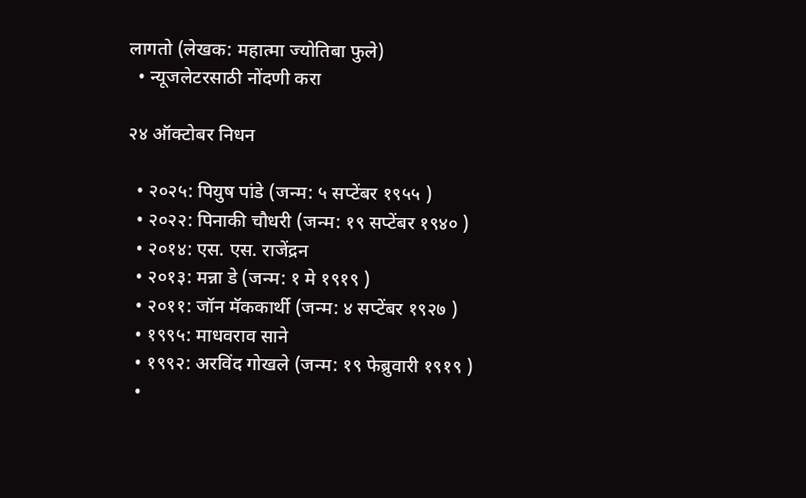लागतो (लेखक: महात्मा ज्योतिबा फुले)
  • न्यूजलेटरसाठी नोंदणी करा

२४ ऑक्टोबर निधन

  • २०२५: पियुष पांडे (जन्म: ५ सप्टेंबर १९५५ )
  • २०२२: पिनाकी चौधरी (जन्म: १९ सप्टेंबर १९४० )
  • २०१४: एस. एस. राजेंद्रन
  • २०१३: मन्ना डे (जन्म: १ मे १९१९ )
  • २०११: जॉन मॅककार्थी (जन्म: ४ सप्टेंबर १९२७ )
  • १९९५: माधवराव साने
  • १९९२: अरविंद गोखले (जन्म: १९ फेब्रुवारी १९१९ )
  •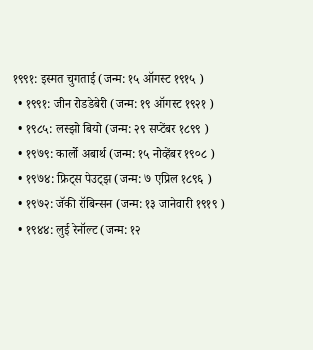१९९१: इस्मत चुगताई (जन्म: १५ ऑगस्ट १९१५ )
  • १९९१: जीन रोडडेबेरी (जन्म: १९ ऑगस्ट १९२१ )
  • १९८५: लस्झो बियो (जन्म: २९ सप्टेंबर १८९९ )
  • १९७९: कार्लो अबार्थ (जन्म: १५ नोव्हेंबर १९०८ )
  • १९७४: फ्रिट्स पेउट्झ (जन्म: ७ एप्रिल १८९६ )
  • १९७२: जॅकी रॉबिन्सन (जन्म: १३ जानेवारी १९१९ )
  • १९४४: लुई रेनॉल्ट (जन्म: १२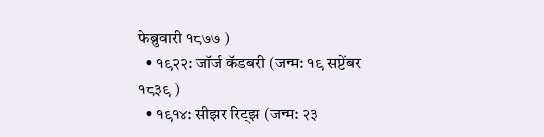फेब्रुवारी १८७७ )
  • १९२२: जॉर्ज कॅडबरी (जन्म: १९ सप्टेंबर १८३९ )
  • १९१४: सीझर रिट्झ (जन्म: २३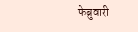फेब्रुवारी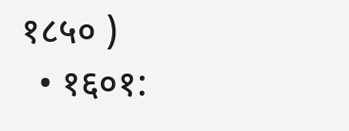१८५० )
  • १६०१: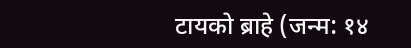टायको ब्राहे (जन्म: १४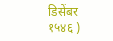डिसेंबर १५४६ )